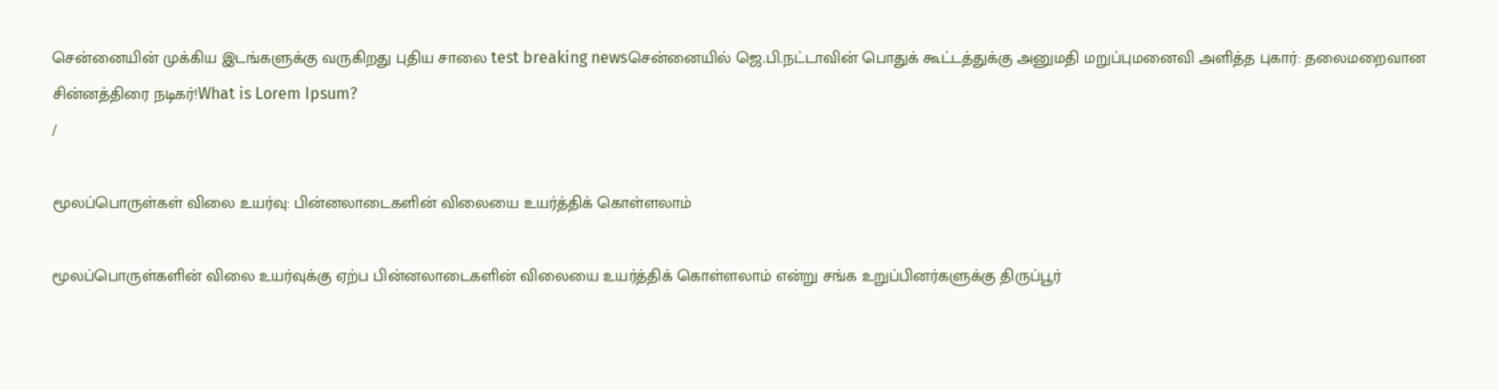சென்னையின் முக்கிய இடங்களுக்கு வருகிறது புதிய சாலை test breaking newsசென்னையில் ஜெ.பி.நட்டாவின் பொதுக் கூட்டத்துக்கு அனுமதி மறுப்புமனைவி அளித்த புகார்: தலைமறைவான சின்னத்திரை நடிகர்!What is Lorem Ipsum?
/

மூலப்பொருள்கள் விலை உயர்வு: பின்னலாடைகளின் விலையை உயர்த்திக் கொள்ளலாம்

மூலப்பொருள்களின் விலை உயர்வுக்கு ஏற்ப பின்னலாடைகளின் விலையை உயர்த்திக் கொள்ளலாம் என்று சங்க உறுப்பினர்களுக்கு திருப்பூர்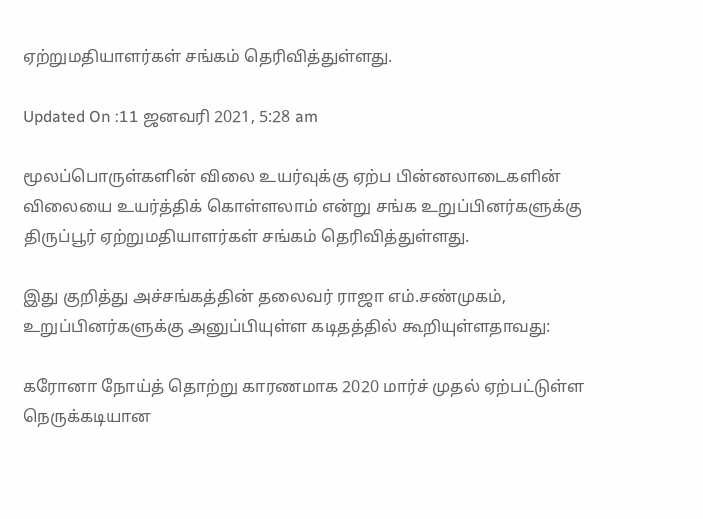ஏற்றுமதியாளர்கள் சங்கம் தெரிவித்துள்ளது.

Updated On :11 ஜனவரி 2021, 5:28 am

மூலப்பொருள்களின் விலை உயர்வுக்கு ஏற்ப பின்னலாடைகளின் விலையை உயர்த்திக் கொள்ளலாம் என்று சங்க உறுப்பினர்களுக்கு திருப்பூர் ஏற்றுமதியாளர்கள் சங்கம் தெரிவித்துள்ளது.

இது குறித்து அச்சங்கத்தின் தலைவர் ராஜா எம்.சண்முகம், உறுப்பினர்களுக்கு அனுப்பியுள்ள கடிதத்தில் கூறியுள்ளதாவது:

கரோனா நோய்த் தொற்று காரணமாக 2020 மார்ச் முதல் ஏற்பட்டுள்ள நெருக்கடியான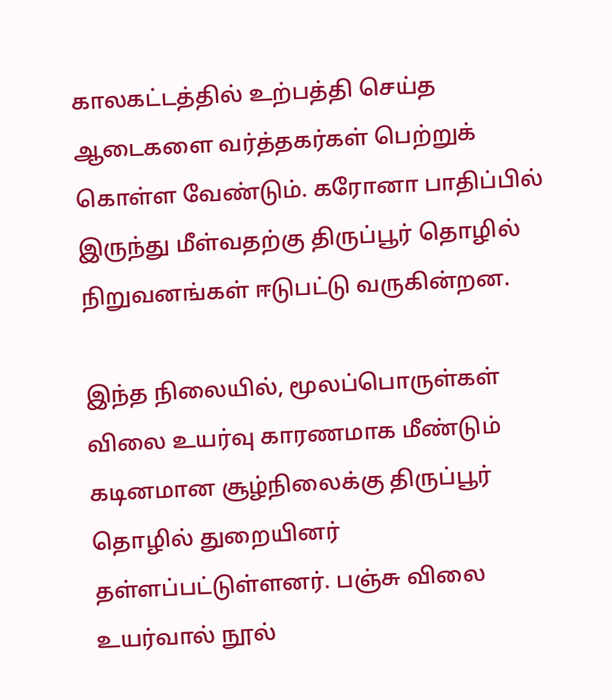காலகட்டத்தில் உற்பத்தி செய்த ஆடைகளை வர்த்தகர்கள் பெற்றுக் கொள்ள வேண்டும். கரோனா பாதிப்பில் இருந்து மீள்வதற்கு திருப்பூர் தொழில் நிறுவனங்கள் ஈடுபட்டு வருகின்றன.

இந்த நிலையில், மூலப்பொருள்கள் விலை உயர்வு காரணமாக மீண்டும் கடினமான சூழ்நிலைக்கு திருப்பூர் தொழில் துறையினர் தள்ளப்பட்டுள்ளனர். பஞ்சு விலை உயர்வால் நூல்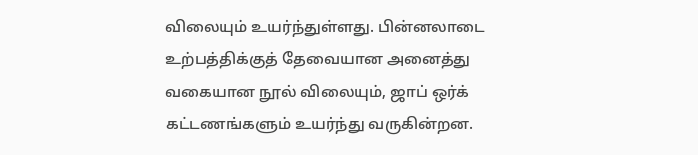விலையும் உயர்ந்துள்ளது. பின்னலாடை உற்பத்திக்குத் தேவையான அனைத்து வகையான நூல் விலையும், ஜாப் ஒர்க் கட்டணங்களும் உயர்ந்து வருகின்றன.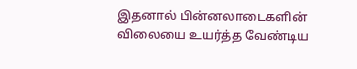இதனால் பின்னலாடைகளின் விலையை உயர்த்த வேண்டிய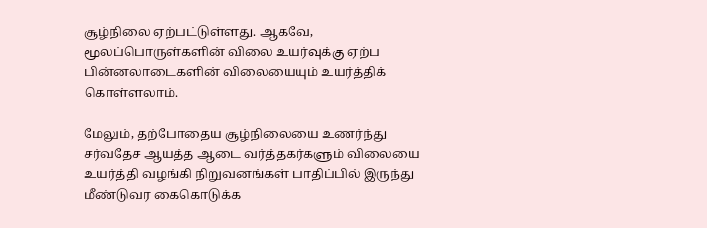சூழ்நிலை ஏற்பட்டுள்ளது. ஆகவே, மூலப்பொருள்களின் விலை உயர்வுக்கு ஏற்ப பின்னலாடைகளின் விலையையும் உயர்த்திக் கொள்ளலாம்.

மேலும், தற்போதைய சூழ்நிலையை உணர்ந்து சர்வதேச ஆயத்த ஆடை வர்த்தகர்களும் விலையை உயர்த்தி வழங்கி நிறுவனங்கள் பாதிப்பில் இருந்து மீண்டுவர கைகொடுக்க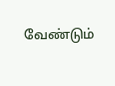வேண்டும்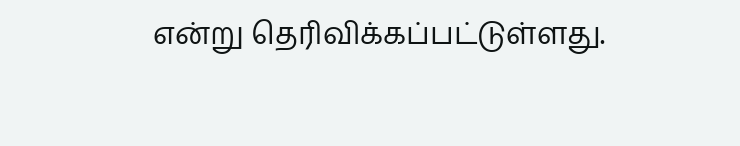என்று தெரிவிக்கப்பட்டுள்ளது.